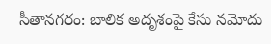సీతానగరం: బాలిక అదృశంపై కేసు నమోదు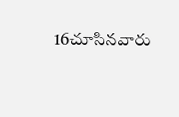16చూసినవారు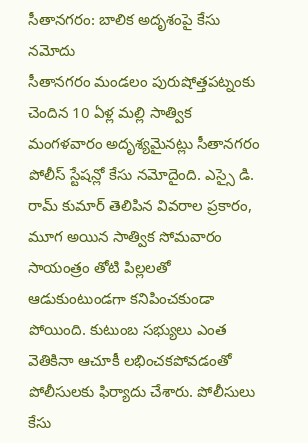సీతానగరం: బాలిక అదృశంపై కేసు నమోదు
సీతానగరం మండలం పురుషోత్తపట్నంకు చెందిన 10 ఏళ్ల మల్లి సాత్విక మంగళవారం అదృశ్యమైనట్లు సీతానగరం పోలీస్ స్టేషన్లో కేసు నమోదైంది. ఎస్సై డి. రామ్ కుమార్ తెలిపిన వివరాల ప్రకారం, మూగ అయిన సాత్విక సోమవారం సాయంత్రం తోటి పిల్లలతో ఆడుకుంటుండగా కనిపించకుండా పోయింది. కుటుంబ సభ్యులు ఎంత వెతికినా ఆచూకీ లభించకపోవడంతో పోలీసులకు ఫిర్యాదు చేశారు. పోలీసులు కేసు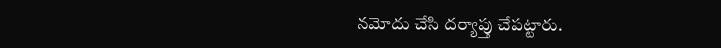నమోదు చేసి దర్యాప్తు చేపట్టారు.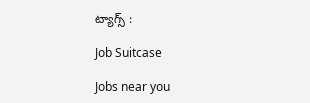ట్యాగ్స్ :

Job Suitcase

Jobs near you